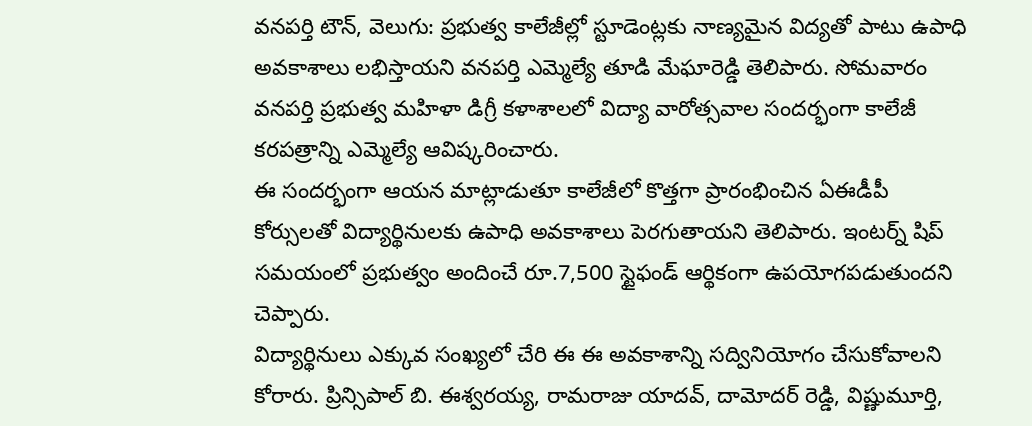వనపర్తి టౌన్, వెలుగు: ప్రభుత్వ కాలేజీల్లో స్టూడెంట్లకు నాణ్యమైన విద్యతో పాటు ఉపాధి అవకాశాలు లభిస్తాయని వనపర్తి ఎమ్మెల్యే తూడి మేఘారెడ్డి తెలిపారు. సోమవారం వనపర్తి ప్రభుత్వ మహిళా డిగ్రీ కళాశాలలో విద్యా వారోత్సవాల సందర్భంగా కాలేజీ కరపత్రాన్ని ఎమ్మెల్యే ఆవిష్కరించారు.
ఈ సందర్భంగా ఆయన మాట్లాడుతూ కాలేజీలో కొత్తగా ప్రారంభించిన ఏఈడీపీ కోర్సులతో విద్యార్థినులకు ఉపాధి అవకాశాలు పెరగుతాయని తెలిపారు. ఇంటర్న్ షిప్ సమయంలో ప్రభుత్వం అందించే రూ.7,500 స్టైఫండ్ ఆర్థికంగా ఉపయోగపడుతుందని చెప్పారు.
విద్యార్థినులు ఎక్కువ సంఖ్యలో చేరి ఈ ఈ అవకాశాన్ని సద్వినియోగం చేసుకోవాలని కోరారు. ప్రిన్సిపాల్ బి. ఈశ్వరయ్య, రామరాజు యాదవ్, దామోదర్ రెడ్డి, విష్ణుమూర్తి,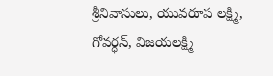శ్రీనివాసులు, యువరూప లక్ష్మి, గోవర్ధన్, విజయలక్ష్మి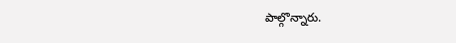పాల్గొన్నారు.